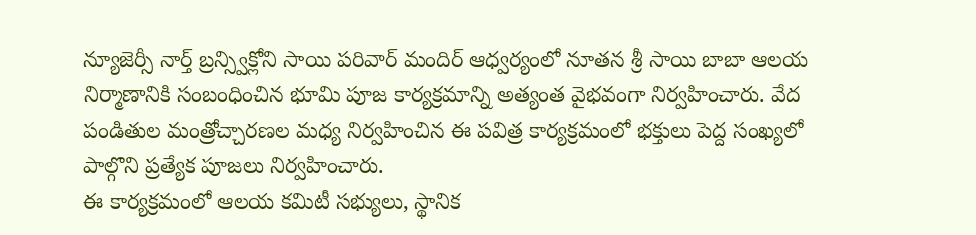న్యూజెర్సీ నార్త్ బ్రన్స్విక్లోని సాయి పరివార్ మందిర్ ఆధ్వర్యంలో నూతన శ్రీ సాయి బాబా ఆలయ నిర్మాణానికి సంబంధించిన భూమి పూజ కార్యక్రమాన్ని అత్యంత వైభవంగా నిర్వహించారు. వేద పండితుల మంత్రోచ్చారణల మధ్య నిర్వహించిన ఈ పవిత్ర కార్యక్రమంలో భక్తులు పెద్ద సంఖ్యలో పాల్గొని ప్రత్యేక పూజలు నిర్వహించారు.
ఈ కార్యక్రమంలో ఆలయ కమిటీ సభ్యులు, స్థానిక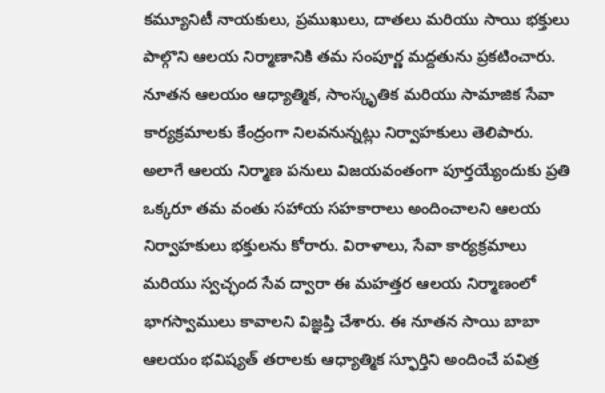కమ్యూనిటీ నాయకులు, ప్రముఖులు, దాతలు మరియు సాయి భక్తులు పాల్గొని ఆలయ నిర్మాణానికి తమ సంపూర్ణ మద్దతును ప్రకటించారు. నూతన ఆలయం ఆధ్యాత్మిక, సాంస్కృతిక మరియు సామాజిక సేవా కార్యక్రమాలకు కేంద్రంగా నిలవనున్నట్లు నిర్వాహకులు తెలిపారు.
అలాగే ఆలయ నిర్మాణ పనులు విజయవంతంగా పూర్తయ్యేందుకు ప్రతి ఒక్కరూ తమ వంతు సహాయ సహకారాలు అందించాలని ఆలయ నిర్వాహకులు భక్తులను కోరారు. విరాళాలు, సేవా కార్యక్రమాలు మరియు స్వచ్ఛంద సేవ ద్వారా ఈ మహత్తర ఆలయ నిర్మాణంలో భాగస్వాములు కావాలని విజ్ఞప్తి చేశారు. ఈ నూతన సాయి బాబా ఆలయం భవిష్యత్ తరాలకు ఆధ్యాత్మిక స్ఫూర్తిని అందించే పవిత్ర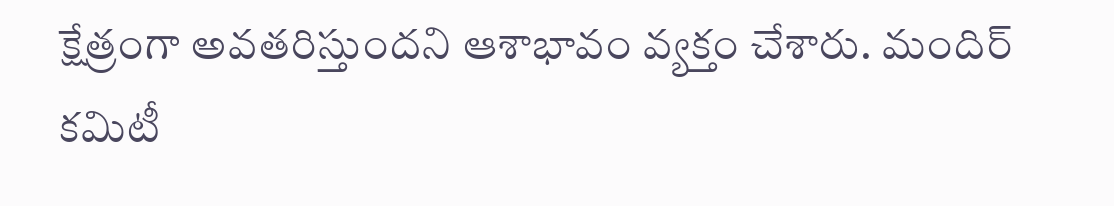క్షేత్రంగా అవతరిస్తుందని ఆశాభావం వ్యక్తం చేశారు. మందిర్ కమిటీ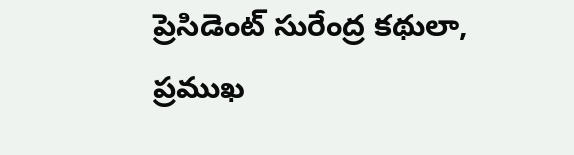ప్రెసిడెంట్ సురేంద్ర కథులా, ప్రముఖ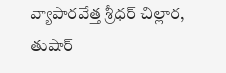వ్యాపారవేత్త శ్రీధర్ చిల్లార, తుషార్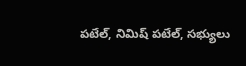పటేల్, నిమిష్ పటేల్, సభ్యులు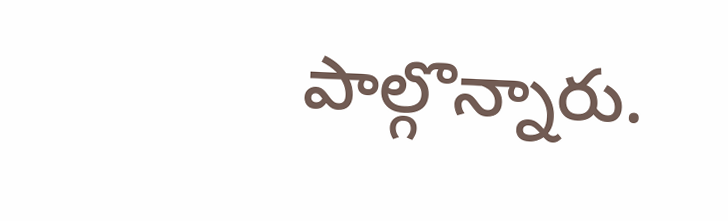పాల్గొన్నారు.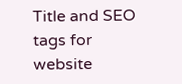Title and SEO tags for website